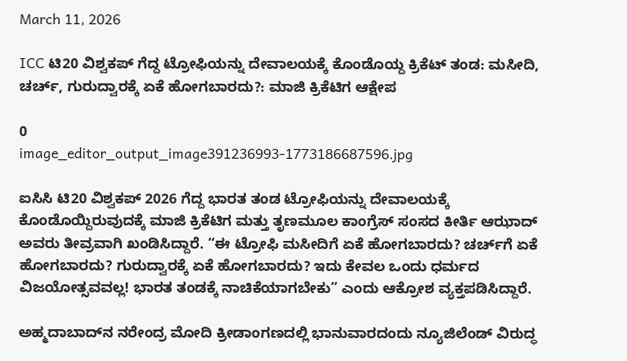March 11, 2026

ICC ಟಿ20 ವಿಶ್ವಕಪ್ ಗೆದ್ದ ಟ್ರೋಫಿಯನ್ನು ದೇವಾಲಯಕ್ಕೆ ಕೊಂಡೊಯ್ದ ಕ್ರಿಕೆಟ್ ತಂಡ: ಮಸೀದಿ, ಚರ್ಚ್‌, ಗುರುದ್ವಾರಕ್ಕೆ ಏಕೆ ಹೋಗಬಾರದು?: ಮಾಜಿ ಕ್ರಿಕೆಟಿಗ ಆಕ್ಷೇಪ

0
image_editor_output_image391236993-1773186687596.jpg

ಐಸಿಸಿ ಟಿ20 ವಿಶ್ವಕಪ್ 2026 ಗೆದ್ದ ಭಾರತ ತಂಡ ಟ್ರೋಫಿಯನ್ನು ದೇವಾಲಯಕ್ಕೆ ಕೊಂಡೊಯ್ದಿರುವುದಕ್ಕೆ ಮಾಜಿ ಕ್ರಿಕೆಟಿಗ ಮತ್ತು ತೃಣಮೂಲ ಕಾಂಗ್ರೆಸ್ ಸಂಸದ ಕೀರ್ತಿ ಆಝಾದ್ ಅವರು ತೀವ್ರವಾಗಿ ಖಂಡಿಸಿದ್ದಾರೆ. “ಈ ಟ್ರೋಫಿ ಮಸೀದಿಗೆ ಏಕೆ ಹೋಗಬಾರದು? ಚರ್ಚ್‌ಗೆ ಏಕೆ ಹೋಗಬಾರದು? ಗುರುದ್ವಾರಕ್ಕೆ ಏಕೆ ಹೋಗಬಾರದು? ಇದು ಕೇವಲ ಒಂದು ಧರ್ಮದ ವಿಜಯೋತ್ಸವವಲ್ಲ! ಭಾರತ ತಂಡಕ್ಕೆ ನಾಚಿಕೆಯಾಗಬೇಕು” ಎಂದು ಆಕ್ರೋಶ ವ್ಯಕ್ತಪಡಿಸಿದ್ದಾರೆ.

ಅಹ್ಮದಾಬಾದ್‌ನ ನರೇಂದ್ರ ಮೋದಿ ಕ್ರೀಡಾಂಗಣದಲ್ಲಿ ಭಾನುವಾರದಂದು ನ್ಯೂಜಿಲೆಂಡ್ ವಿರುದ್ಧ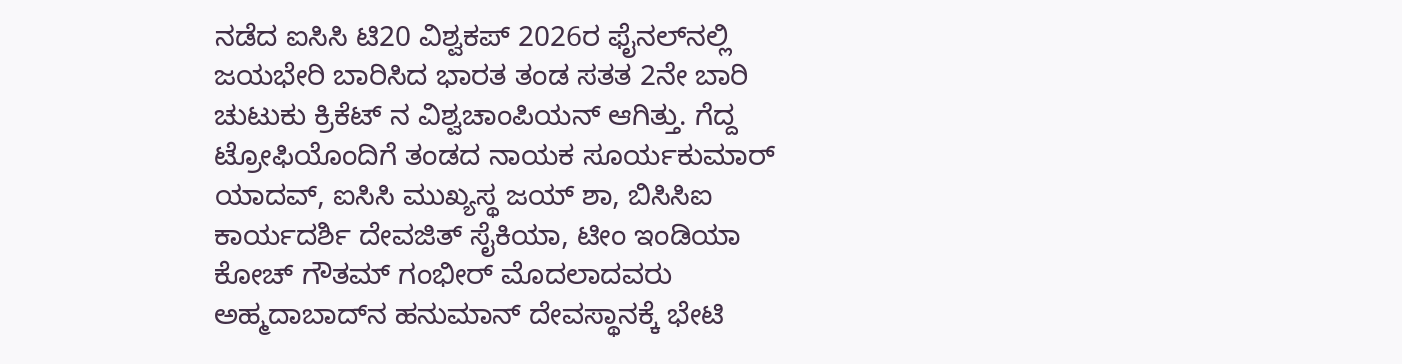ನಡೆದ ಐಸಿಸಿ ಟಿ20 ವಿಶ್ವಕಪ್ 2026ರ ಫೈನಲ್‌ನಲ್ಲಿ ಜಯಭೇರಿ ಬಾರಿಸಿದ ಭಾರತ ತಂಡ ಸತತ 2ನೇ ಬಾರಿ ಚುಟುಕು ಕ್ರಿಕೆಟ್ ನ ವಿಶ್ವಚಾಂಪಿಯನ್ ಆಗಿತ್ತು. ಗೆದ್ದ ಟ್ರೋಫಿಯೊಂದಿಗೆ ತಂಡದ ನಾಯಕ ಸೂರ್ಯಕುಮಾರ್ ಯಾದವ್, ಐಸಿಸಿ ಮುಖ್ಯಸ್ಥ ಜಯ್ ಶಾ, ಬಿಸಿಸಿಐ ಕಾರ್ಯದರ್ಶಿ ದೇವಜಿತ್ ಸೈಕಿಯಾ, ಟೀಂ ಇಂಡಿಯಾ ಕೋಚ್ ಗೌತಮ್ ಗಂಭೀರ್ ಮೊದಲಾದವರು ಅಹ್ಮದಾಬಾದ್‌ನ ಹನುಮಾನ್ ದೇವಸ್ಥಾನಕ್ಕೆ ಭೇಟಿ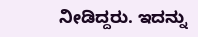ನೀಡಿದ್ದರು. ಇದನ್ನು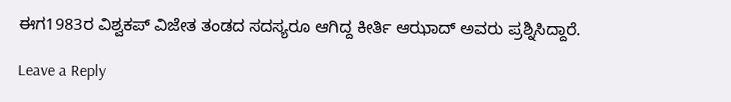ಈಗ1983ರ ವಿಶ್ವಕಪ್ ವಿಜೇತ ತಂಡದ ಸದಸ್ಯರೂ ಆಗಿದ್ದ ಕೀರ್ತಿ ಆಝಾದ್ ಅವರು ಪ್ರಶ್ನಿಸಿದ್ದಾರೆ.

Leave a Reply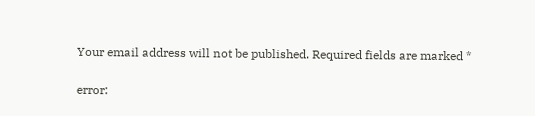Your email address will not be published. Required fields are marked *

error: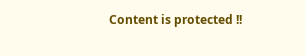Content is protected !!